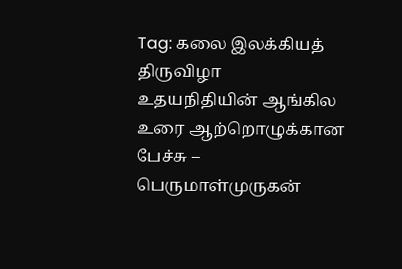Tag: கலை இலக்கியத் திருவிழா
உதயநிதியின் ஆங்கில உரை ஆற்றொழுக்கான பேச்சு – பெருமாள்முருகன்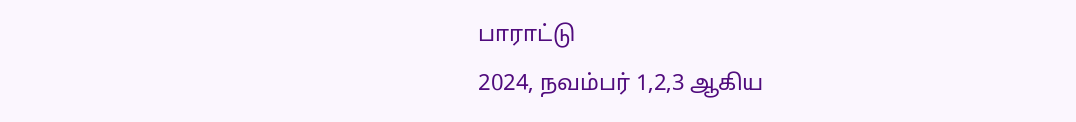பாராட்டு
2024, நவம்பர் 1,2,3 ஆகிய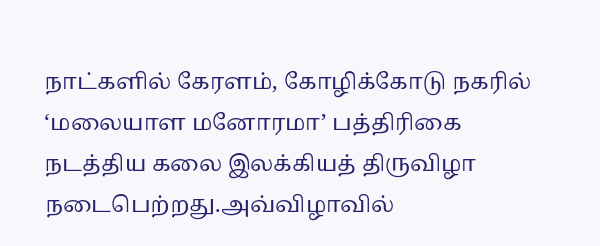நாட்களில் கேரளம், கோழிக்கோடு நகரில் ‘மலையாள மனோரமா’ பத்திரிகை நடத்திய கலை இலக்கியத் திருவிழா நடைபெற்றது.அவ்விழாவில்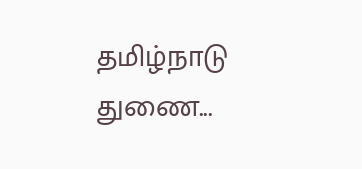தமிழ்நாடு துணை...